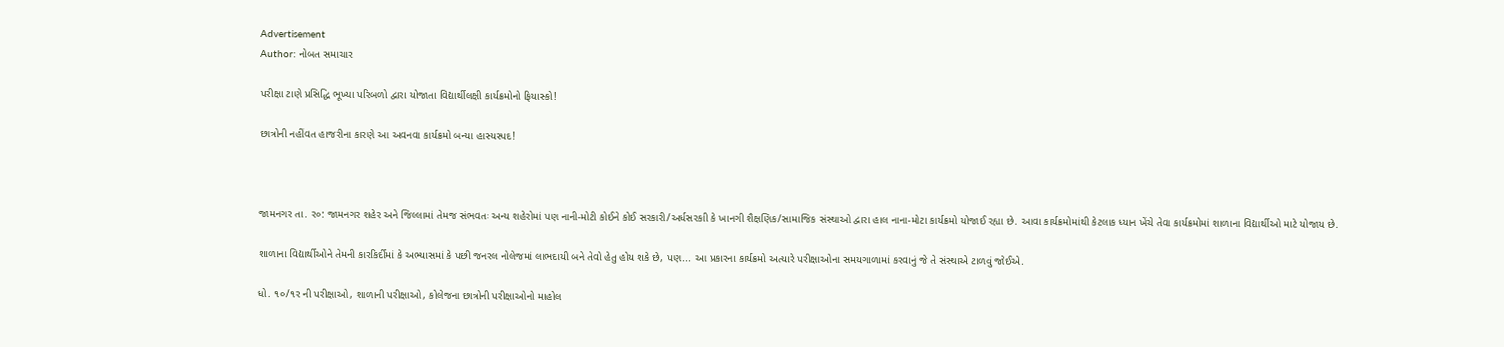Advertisement
Author: નોબત સમાચાર

પરીક્ષા ટાણે પ્રસિદ્ધિ ભૂખ્યા પરિબળો દ્વારા યોજાતા વિદ્યાર્થીલક્ષી કાર્યક્રમોનો ફિયાસ્કો!

છાત્રોની નહીંવત હાજરીના કારણે આ અવનવા કાર્યક્રમો બન્યા હાસ્યસ્પદ!



જામનગર તા. ર૦: જામનગર શહેર અને જિલ્લામાં તેમજ સંભવતઃ અન્ય શહેરોમાં પણ નાની-મોટી કોઈને કોઈ સરકારી/અર્ધસરકાી કે ખાનગી શૈક્ષણિક/સામાજિક સંસ્થાઓ દ્વારા હાલ નાના-મોટા કાર્યક્રમો યોજાઈ રહ્યા છે. આવા કાર્યક્રમોમાંથી કેટલાક ધ્યાન ખેંચે તેવા કાર્યક્રમોમાં શાળાના વિદ્યાર્થીઓ માટે યોજાય છે.

શાળાના વિદ્યાર્થીઓને તેમની કારકિર્દીમાં કે અભ્યાસમાં કે પછી જનરલ નોલેજમાં લાભદાયી બને તેવો હેતુ હોય શકે છે, પણ... આ પ્રકારના કાર્યક્રમો અત્યારે પરીક્ષાઓના સમયગાળામાં કરવાનું જે તે સંસ્થાએ ટાળવું જોઈએ.

ધો. ૧૦/૧ર ની પરીક્ષાઓ, શાળાની પરીક્ષાઓ, કોલેજના છાત્રોની પરીક્ષાઓનો માહોલ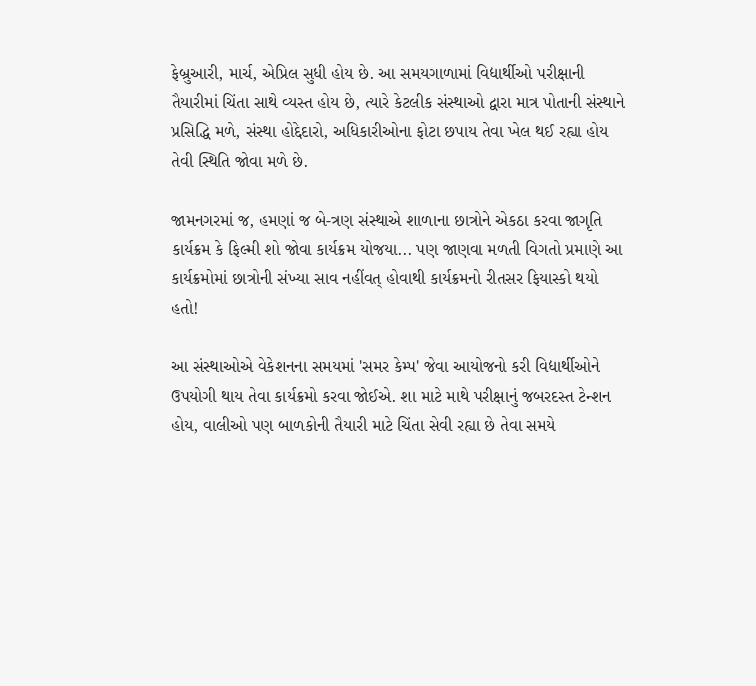ફેબ્રુઆરી, માર્ચ, એપ્રિલ સુધી હોય છે. આ સમયગાળામાં વિદ્યાર્થીઓ પરીક્ષાની તૈયારીમાં ચિંતા સાથે વ્યસ્ત હોય છે, ત્યારે કેટલીક સંસ્થાઓ દ્વારા માત્ર પોતાની સંસ્થાને પ્રસિદ્ધિ મળે, સંસ્થા હોદ્દેદારો, અધિકારીઓના ફોટા છપાય તેવા ખેલ થઈ રહ્યા હોય તેવી સ્થિતિ જોવા મળે છે.

જામનગરમાં જ, હમણાં જ બે-ત્રણ સંસ્થાએ શાળાના છાત્રોને એકઠા કરવા જાગૃતિ કાર્યક્રમ કે ફિલ્મી શો જોવા કાર્યક્રમ યોજયા... પણ જાણવા મળતી વિગતો પ્રમાણે આ કાર્યક્રમોમાં છાત્રોની સંખ્યા સાવ નહીંવત્ હોવાથી કાર્યક્રમનો રીતસર ફિયાસ્કો થયો હતો!

આ સંસ્થાઓએ વેકેશનના સમયમાં 'સમર કેમ્પ' જેવા આયોજનો કરી વિદ્યાર્થીઓને ઉપયોગી થાય તેવા કાર્યક્રમો કરવા જોઈએ. શા માટે માથે પરીક્ષાનું જબરદસ્ત ટેન્શન હોય, વાલીઓ પણ બાળકોની તૈયારી માટે ચિંતા સેવી રહ્યા છે તેવા સમયે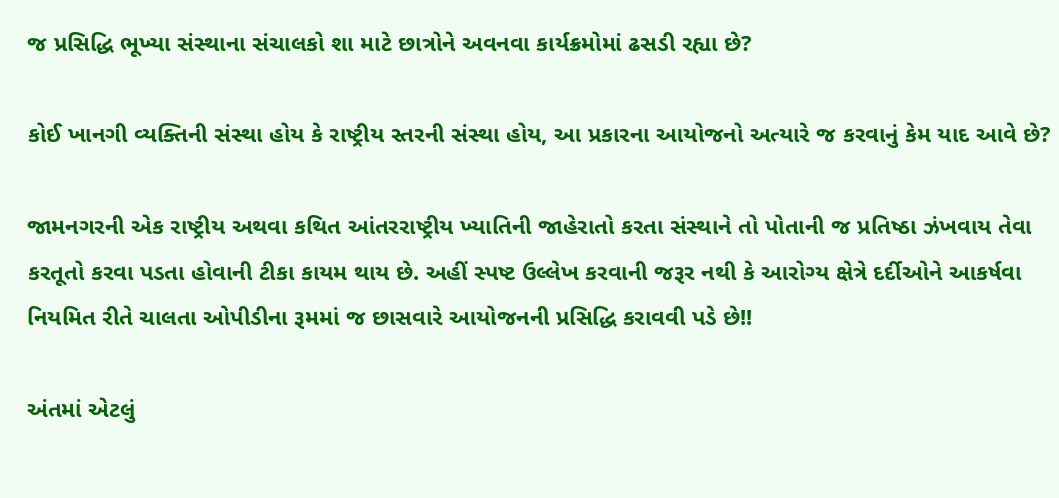જ પ્રસિદ્ધિ ભૂખ્યા સંસ્થાના સંચાલકો શા માટે છાત્રોને અવનવા કાર્યક્રમોમાં ઢસડી રહ્યા છે?

કોઈ ખાનગી વ્યક્તિની સંસ્થા હોય કે રાષ્ટ્રીય સ્તરની સંસ્થા હોય, આ પ્રકારના આયોજનો અત્યારે જ કરવાનું કેમ યાદ આવે છે?

જામનગરની એક રાષ્ટ્રીય અથવા કથિત આંતરરાષ્ટ્રીય ખ્યાતિની જાહેરાતો કરતા સંસ્થાને તો પોતાની જ પ્રતિષ્ઠા ઝંખવાય તેવા કરતૂતો કરવા પડતા હોવાની ટીકા કાયમ થાય છે. અહીં સ્પષ્ટ ઉલ્લેખ કરવાની જરૂર નથી કે આરોગ્ય ક્ષેત્રે દર્દીઓને આકર્ષવા નિયમિત રીતે ચાલતા ઓપીડીના રૂમમાં જ છાસવારે આયોજનની પ્રસિદ્ધિ કરાવવી પડે છે!!

અંતમાં એટલું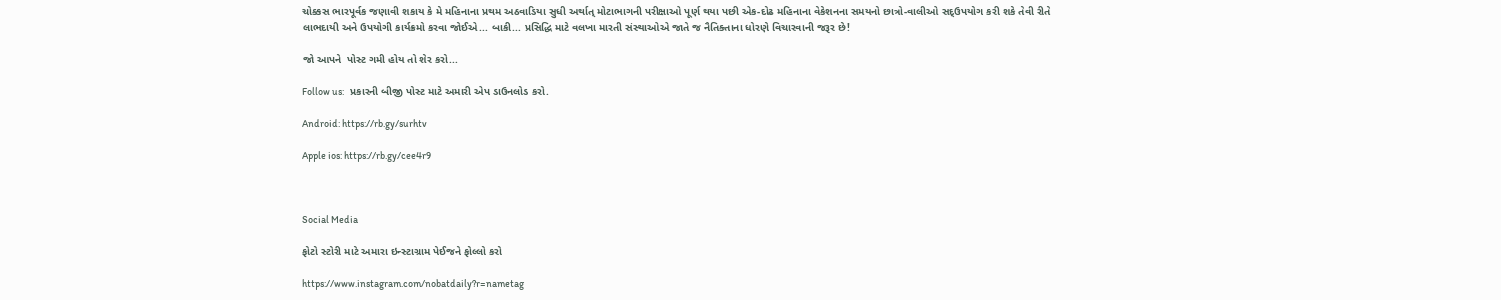ચોક્કસ ભારપૂર્વક જણાવી શકાય કે મે મહિનાના પ્રથમ અઠવાડિયા સુધી અર્થાત્ મોટાભાગની પરીક્ષાઓ પૂર્ણ થયા પછી એક-દોઢ મહિનાના વેકેશનના સમયનો છાત્રો-વાલીઓ સદ્ઉપયોગ કરી શકે તેવી રીતે લાભદાયી અને ઉપયોગી કાર્યક્રમો કરવા જોઈએ... બાકી... પ્રસિદ્ધિ માટે વલખા મારતી સંસ્થાઓએ જાતે જ નૈતિક્તાના ધોરણે વિચારવાની જરૂર છે!

જો આપને  પોસ્ટ ગમી હોય તો શેર કરો...

Follow us:   પ્રકારની બીજી પોસ્ટ માટે અમારી એપ ડાઉનલોડ કરો.

Android: https://rb.gy/surhtv

Apple ios: https://rb.gy/cee4r9



Social Media

ફોટો સ્ટોરી માટે અમારા ઇન્સ્ટાગ્રામ પેઈજને ફોલ્લો કરો

https://www.instagram.com/nobatdaily?r=nametag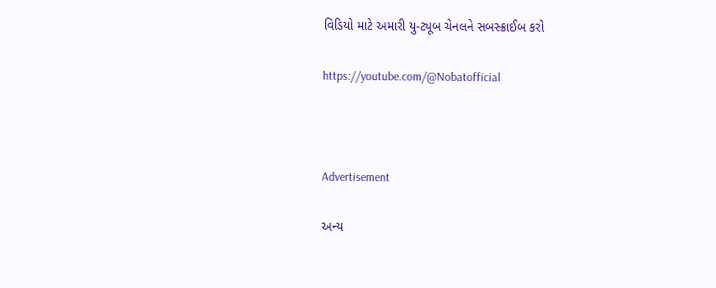વિડિયો માટે અમારી યુ-ટ્યૂબ ચેનલને સબસ્ક્રાઈબ કરો

https://youtube.com/@Nobatofficial



Advertisement

અન્ય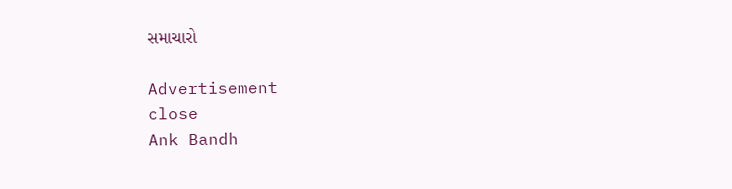સમાચારો

Advertisement
close
Ank Bandh